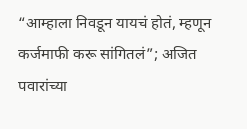“आम्हाला निवडून यायचं होतं, म्हणून कर्जमाफी करू सांगितलं”; अजित पवारांच्या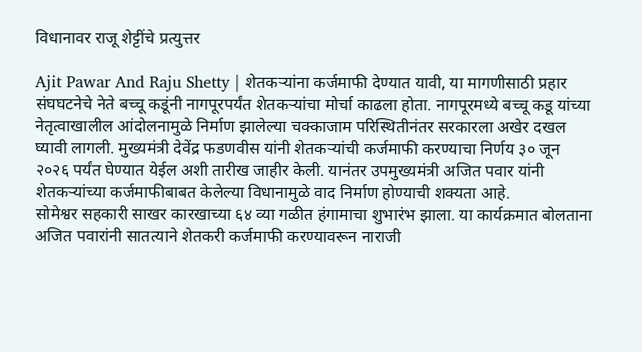विधानावर राजू शेट्टींचे प्रत्युत्तर

Ajit Pawar And Raju Shetty | शेतकऱ्यांना कर्जमाफी देण्यात यावी, या मागणीसाठी प्रहार संघघटनेचे नेते बच्चू कडूंनी नागपूरपर्यंत शेतकऱ्यांचा मोर्चा काढला होता. नागपूरमध्ये बच्चू कडू यांच्या नेतृत्वाखालील आंदोलनामुळे निर्माण झालेल्या चक्काजाम परिस्थितीनंतर सरकारला अखेर दखल घ्यावी लागली. मुख्यमंत्री देवेंद्र फडणवीस यांनी शेतकऱ्यांची कर्जमाफी करण्याचा निर्णय ३० जून २०२६ पर्यंत घेण्यात येईल अशी तारीख जाहीर केली. यानंतर उपमुख्यमंत्री अजित पवार यांनी शेतकऱ्यांच्या कर्जमाफीबाबत केलेल्या विधानामुळे वाद निर्माण होण्याची शक्यता आहे.
सोमेश्वर सहकारी साखर कारखाच्या ६४ व्या गळीत हंगामाचा शुभारंभ झाला. या कार्यक्रमात बोलताना अजित पवारांनी सातत्याने शेतकरी कर्जमाफी करण्यावरून नाराजी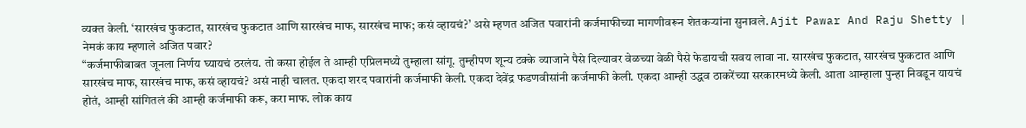व्यक्त केली. ‘सारखंच फुकटात, सारखंच फुकटात आणि सारखंच माफ, सारखंच माफ; कसं व्हायचं?’ असे म्हणत अजित पवारांनी कर्जमाफीच्या मागणीवरून शेतकऱ्यांना सुनावले. Ajit Pawar And Raju Shetty |
नेमकं काय म्हणाले अजित पवार?
“कर्जमाफीबाबत जूनला निर्णय घ्यायचं ठरलंय. तो कसा होईल ते आम्ही एप्रिलमध्ये तुम्हाला सांगू. तुम्हीपण शून्य टक्के व्याजाने पैसे दिल्यावर वेळच्या वेळी पैसे फेडायची सवय लावा ना. सारखंच फुकटात, सारखंच फुकटात आणि सारखंच माफ, सारखंच माफ, कसं व्हायचं? असं नाही चालत. एकदा शरद पवारांनी कर्जमाफी केली. एकदा देवेंद्र फडणवीसांनी कर्जमाफी केली. एकदा आम्ही उद्धव ठाकरेंच्या सरकारमध्ये केली. आता आम्हाला पुन्हा निवडून यायचं होतं, आम्ही सांगितलं की आम्ही कर्जमाफी करू, करा माफ. लोक काय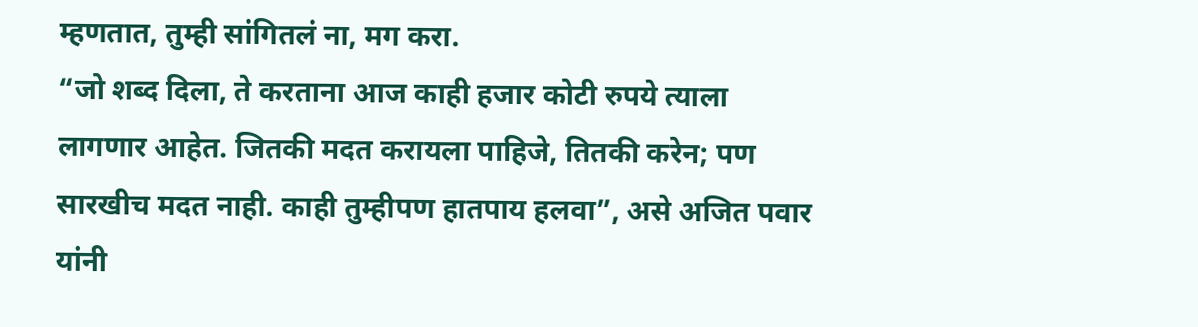म्हणतात, तुम्ही सांगितलं ना, मग करा.
“जो शब्द दिला, ते करताना आज काही हजार कोटी रुपये त्याला लागणार आहेत. जितकी मदत करायला पाहिजे, तितकी करेन; पण सारखीच मदत नाही. काही तुम्हीपण हातपाय हलवा”, असे अजित पवार यांनी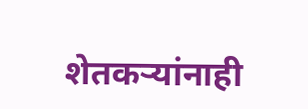शेतकऱ्यांनाही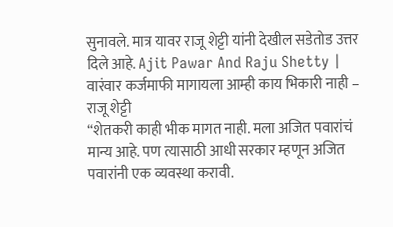सुनावले. मात्र यावर राजू शेट्टी यांनी देखील सडेतोड उत्तर दिले आहे. Ajit Pawar And Raju Shetty |
वारंवार कर्जमाफी मागायला आम्ही काय भिकारी नाही – राजू शेट्टी
“शेतकरी काही भीक मागत नाही. मला अजित पवारांचं मान्य आहे. पण त्यासाठी आधी सरकार म्हणून अजित पवारांनी एक व्यवस्था करावी.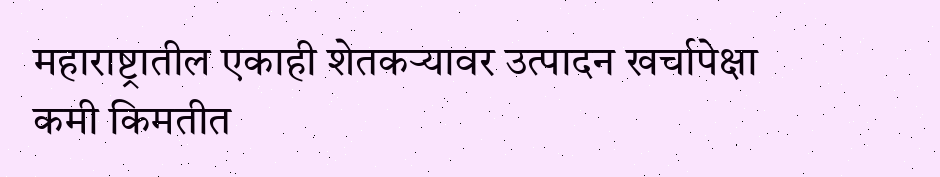महाराष्ट्रातील एकाही शेतकऱ्यावर उत्पादन खर्चापेक्षा कमी किमतीत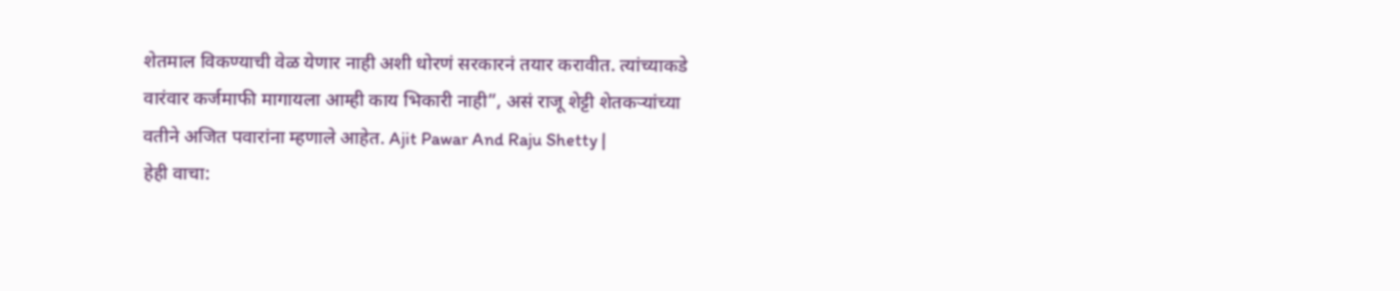शेतमाल विकण्याची वेळ येणार नाही अशी धोरणं सरकारनं तयार करावीत. त्यांच्याकडे वारंवार कर्जमाफी मागायला आम्ही काय भिकारी नाही”, असं राजू शेट्टी शेतकऱ्यांच्या वतीने अजित पवारांना म्हणाले आहेत. Ajit Pawar And Raju Shetty |
हेही वाचा: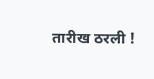तारीख ठरली !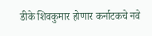डीके शिवकुमार होणार कर्नाटकचे नवे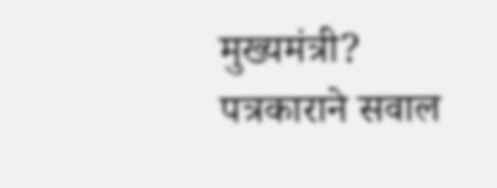मुख्यमंत्री? पत्रकाराने सवाल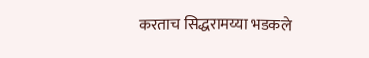करताच सिद्धरामय्या भडकले